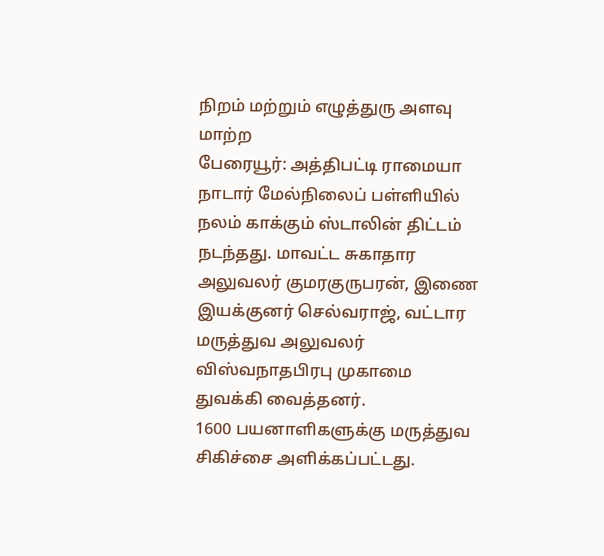நிறம் மற்றும் எழுத்துரு அளவு மாற்ற
பேரையூர்: அத்திபட்டி ராமையா நாடார் மேல்நிலைப் பள்ளியில் நலம் காக்கும் ஸ்டாலின் திட்டம் நடந்தது. மாவட்ட சுகாதார அலுவலர் குமரகுருபரன், இணை இயக்குனர் செல்வராஜ், வட்டார மருத்துவ அலுவலர் விஸ்வநாதபிரபு முகாமை துவக்கி வைத்தனர்.
1600 பயனாளிகளுக்கு மருத்துவ சிகிச்சை அளிக்கப்பட்டது.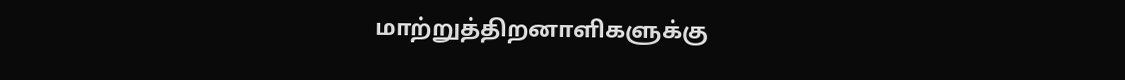மாற்றுத்திறனாளிகளுக்கு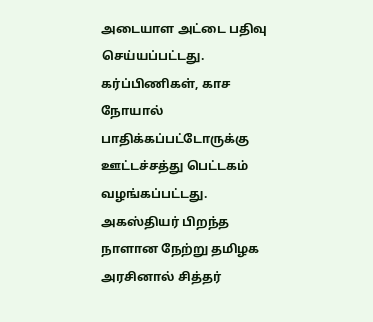அடையாள அட்டை பதிவு செய்யப்பட்டது.
கர்ப்பிணிகள், காச நோயால் பாதிக்கப்பட்டோருக்கு ஊட்டச்சத்து பெட்டகம் வழங்கப்பட்டது. அகஸ்தியர் பிறந்த நாளான நேற்று தமிழக அரசினால் சித்தர்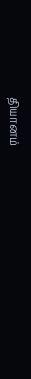தியானம்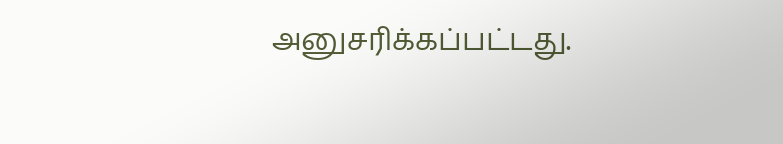அனுசரிக்கப்பட்டது.